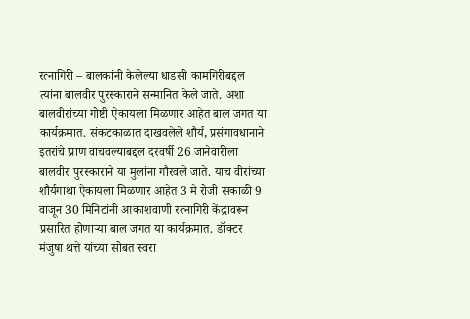रत्नागिरी – बालकांनी केलेल्या धाडसी कामगिरीबद्दल त्यांना बालवीर पुरस्काराने सन्मानित केले जाते. अशा बालवीरांच्या गोष्टी ऐकायला मिळणार आहेत बाल जगत या कार्यक्रमात. संकटकाळात दाखवलेले शौर्य, प्रसंगावधानाने इतरांचे प्राण वाचवल्याबद्दल दरवर्षी 26 जानेवारीला बालवीर पुरस्काराने या मुलांना गौरवले जाते. याच वीरांच्या शौर्यगाथा ऐकायला मिळणार आहेत 3 मे रोजी सकाळी 9 वाजून 30 मिनिटांनी आकाशवाणी रत्नागिरी केंद्रावरून प्रसारित होणाऱ्या बाल जगत या कार्यक्रमात. डॉक्टर मंजुषा थत्ते यांच्या सोबत स्वरा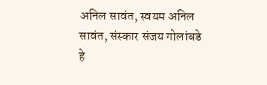अनिल सावंत, स्वयम अनिल सावंत, संस्कार संजय गोलांबडे हे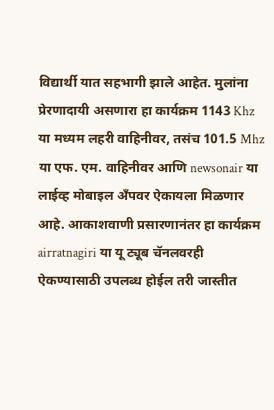विद्यार्थी यात सहभागी झाले आहेत. मुलांना प्रेरणादायी असणारा हा कार्यक्रम 1143 Khz या मध्यम लहरी वाहिनीवर, तसंच 101.5 Mhz या एफ. एम. वाहिनीवर आणि newsonair या लाईव्ह मोबाइल अँपवर ऐकायला मिळणार आहे. आकाशवाणी प्रसारणानंतर हा कार्यक्रम airratnagiri या यू ट्यूब चॅनलवरही ऐकण्यासाठी उपलब्ध होईल तरी जास्तीत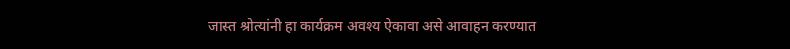जास्त श्रोत्यांनी हा कार्यक्रम अवश्य ऐकावा असे आवाहन करण्यात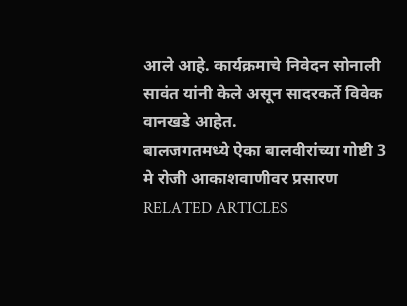आले आहे. कार्यक्रमाचे निवेदन सोनाली सावंत यांनी केले असून सादरकर्ते विवेक वानखडे आहेत.
बालजगतमध्ये ऐका बालवीरांच्या गोष्टी 3 मे रोजी आकाशवाणीवर प्रसारण
RELATED ARTICLES